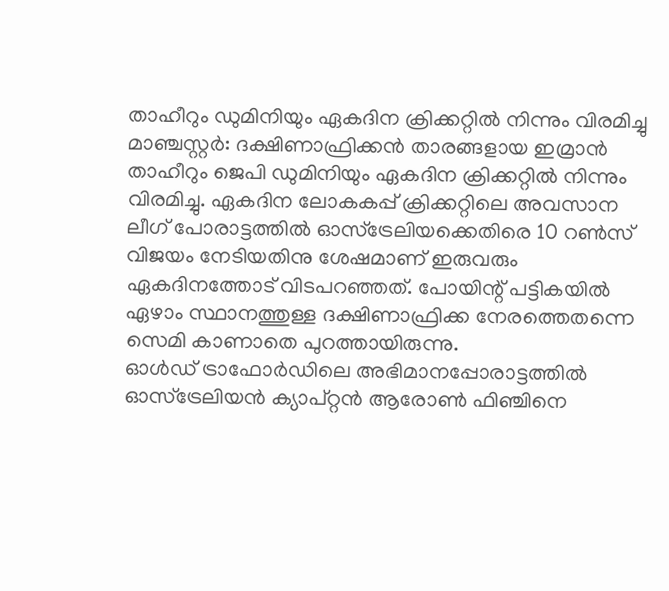താഹീറും ഡുമിനിയും ഏകദിന ക്രിക്കറ്റിൽ നിന്നും വിരമിച്ചു
മാഞ്ചസ്റ്റർ: ദക്ഷിണാഫ്രിക്കൻ താരങ്ങളായ ഇമ്രാൻ താഹീറും ജെപി ഡുമിനിയും ഏകദിന ക്രിക്കറ്റിൽ നിന്നും വിരമിച്ചു. ഏകദിന ലോകകപ്പ് ക്രിക്കറ്റിലെ അവസാന ലീഗ് പോരാട്ടത്തിൽ ഓസ്ട്രേലിയക്കെതിരെ 10 റൺസ് വിജയം നേടിയതിനു ശേഷമാണ് ഇരുവരും ഏകദിനത്തോട് വിടപറഞ്ഞത്. പോയിന്റ് പട്ടികയിൽ ഏഴാം സ്ഥാനത്തുള്ള ദക്ഷിണാഫ്രിക്ക നേരത്തെതന്നെ സെമി കാണാതെ പുറത്തായിരുന്നു.
ഓൾഡ് ട്രാഫോർഡിലെ അഭിമാനപ്പോരാട്ടത്തിൽ ഓസ്ട്രേലിയൻ ക്യാപ്റ്റൻ ആരോൺ ഫിഞ്ചിനെ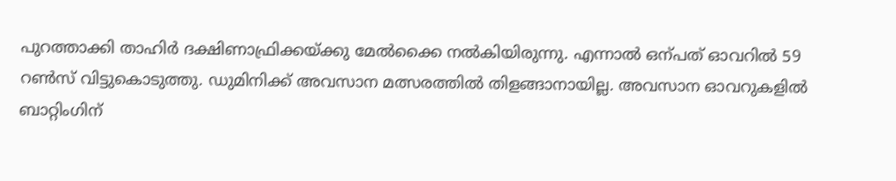പുറത്താക്കി താഹിർ ദക്ഷിണാഫ്രിക്കയ്ക്കു മേൽക്കൈ നൽകിയിരുന്നു. എന്നാൽ ഒന്പത് ഓവറിൽ 59 റൺസ് വിട്ടുകൊടുത്തു. ഡുമിനിക്ക് അവസാന മത്സരത്തിൽ തിളങ്ങാനായില്ല. അവസാന ഓവറുകളിൽ ബാറ്റിംഗിന്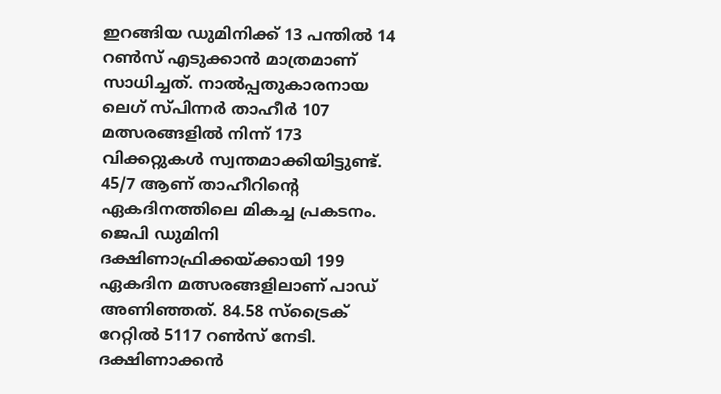ഇറങ്ങിയ ഡുമിനിക്ക് 13 പന്തിൽ 14 റൺസ് എടുക്കാൻ മാത്രമാണ് സാധിച്ചത്. നാൽപ്പതുകാരനായ ലെഗ് സ്പിന്നർ താഹീർ 107 മത്സരങ്ങളിൽ നിന്ന് 173 വിക്കറ്റുകൾ സ്വന്തമാക്കിയിട്ടുണ്ട്. 45/7 ആണ് താഹീറിന്റെ ഏകദിനത്തിലെ മികച്ച പ്രകടനം. ജെപി ഡുമിനി ദക്ഷിണാഫ്രിക്കയ്ക്കായി 199 ഏകദിന മത്സരങ്ങളിലാണ് പാഡ് അണിഞ്ഞത്. 84.58 സ്ട്രൈക് റേറ്റിൽ 5117 റൺസ് നേടി. ദക്ഷിണാക്കൻ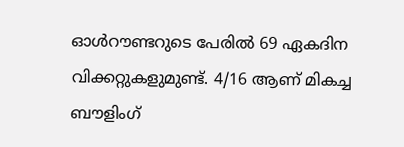ഓൾറൗണ്ടറുടെ പേരിൽ 69 ഏകദിന വിക്കറ്റുകളുമുണ്ട്. 4/16 ആണ് മികച്ച ബൗളിംഗ്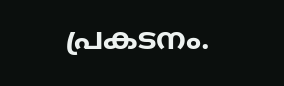പ്രകടനം.